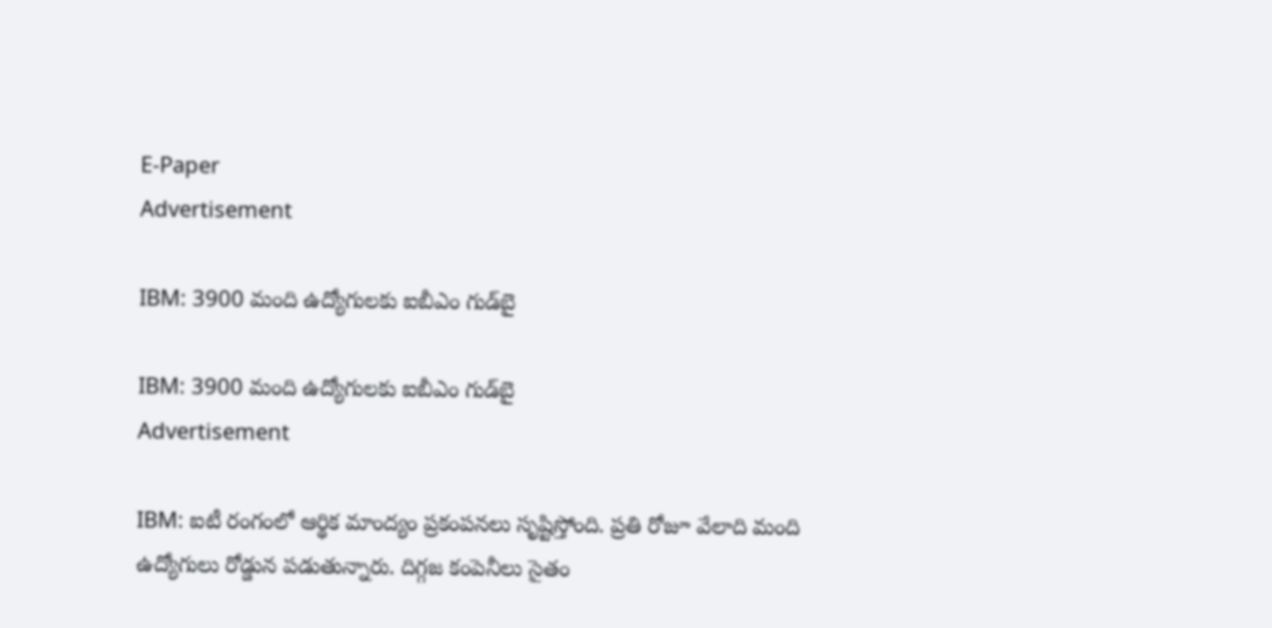E-Paper
Advertisement

IBM: 3900 మంది ఉద్యోగులకు ఐబీఎం గుడ్‌బై

IBM: 3900 మంది ఉద్యోగులకు ఐబీఎం గుడ్‌బై
Advertisement

IBM: ఐటీ రంగంలో ఆర్థిక మాంద్యం ప్రకంపనలు సృష్టిస్తోంది. ప్రతి రోజూ వేలాది మంది ఉద్యోగులు రోడ్డున పడుతున్నారు. దిగ్గజ కంపెనీలు సైతం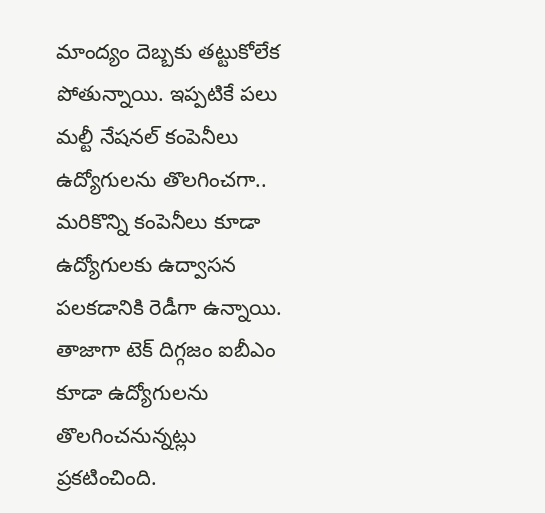మాంద్యం దెబ్బకు తట్టుకోలేక పోతున్నాయి. ఇప్పటికే పలు మల్టీ నేషనల్ కంపెనీలు ఉద్యోగులను తొలగించగా.. మరికొన్ని కంపెనీలు కూడా ఉద్యోగులకు ఉద్వాసన పలకడానికి రెడీగా ఉన్నాయి. తాజాగా టెక్ దిగ్గజం ఐబీఎం కూడా ఉద్యోగులను తొలగించనున్నట్లు ప్రకటించింది.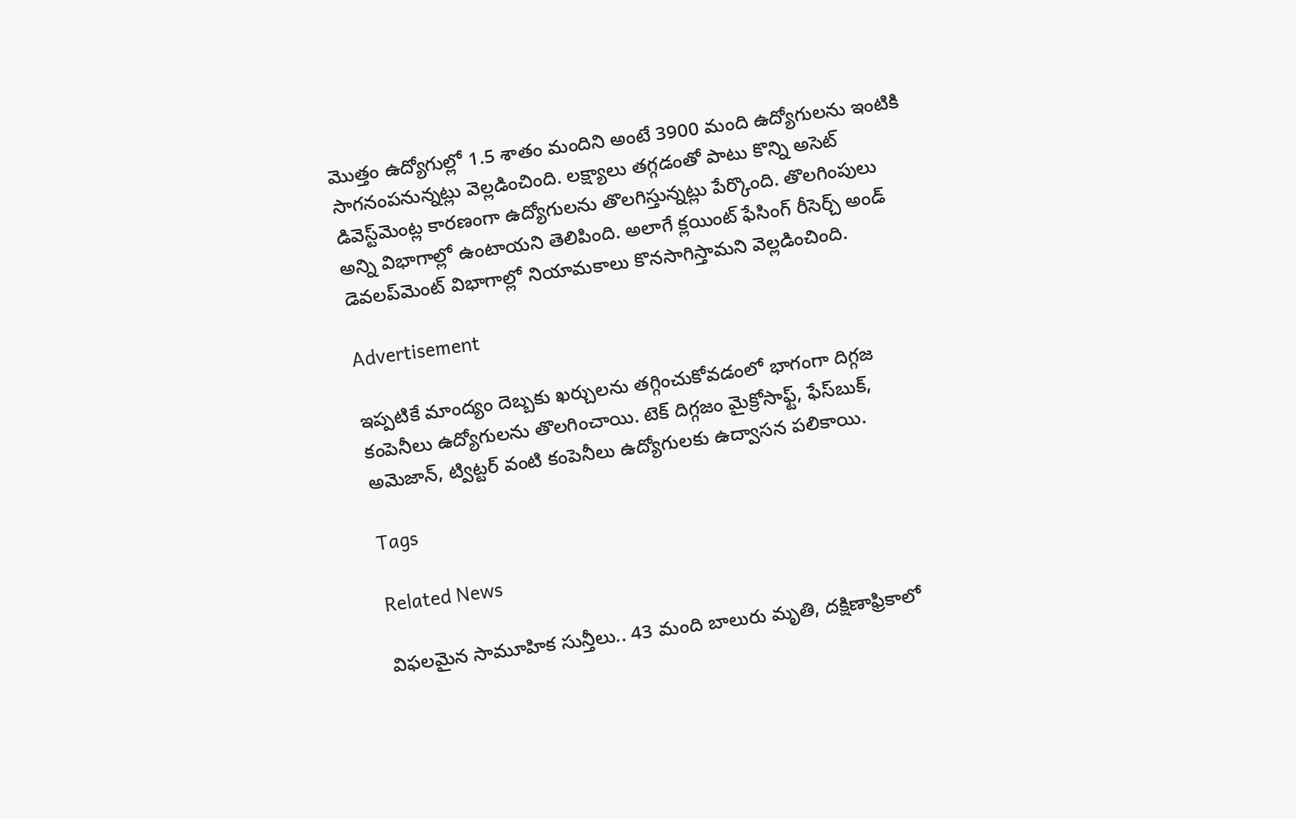మొత్తం ఉద్యోగుల్లో 1.5 శాతం మందిని అంటే 3900 మంది ఉద్యోగులను ఇంటికి సాగనంపనున్నట్లు వెల్లడించింది. లక్ష్యాలు తగ్గడంతో పాటు కొన్ని అసెట్ డివెస్ట్‌మెంట్ల కారణంగా ఉద్యోగులను తొలగిస్తున్నట్లు పేర్కొంది. తొలగింపులు అన్ని విభాగాల్లో ఉంటాయని తెలిపింది. అలాగే క్లయింట్ ఫేసింగ్ రీసెర్చ్ అండ్ డెవలప్‌మెంట్ విభాగాల్లో నియామకాలు కొనసాగిస్తామని వెల్లడించింది.

Advertisement

ఇప్పటికే మాంద్యం దెబ్బకు ఖర్చులను తగ్గించుకోవడంలో భాగంగా దిగ్గజ కంపెనీలు ఉద్యోగులను తొలగించాయి. టెక్ దిగ్గజం మైక్రోసాఫ్ట్, ఫేస్‌బుక్, అమెజాన్, ట్విట్టర్ వంటి కంపెనీలు ఉద్యోగులకు ఉద్వాసన పలికాయి.

Tags

Related News

విఫలమైన సామూహిక సున్తీలు.. 43 మంది బాలురు మృతి, దక్షిణాఫ్రికాలో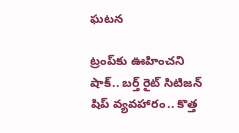ఘటన

ట్రంప్‌‌కు ఊహించని షాక్‌.. బర్త్ రైట్ సిటిజన్ షిప్ వ్యవహారం.. కొత్త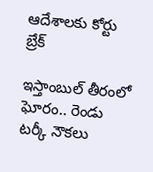ఆదేశాలకు కోర్టు బ్రేక్

ఇస్తాంబుల్ తీరంలో ఘోరం.. రెండు టర్కీ నౌకలు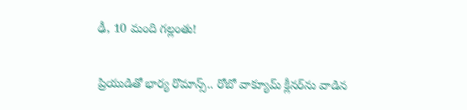ఢీ, 10 మంది గల్లంతు!

ప్రియుడితో భార్య రొమాన్స్.. రోబో వాక్యూమ్ క్లీనర్‌ను వాడిన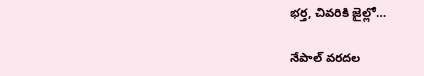భర్త, చివరికి జైల్లో…

నేపాల్ వరదల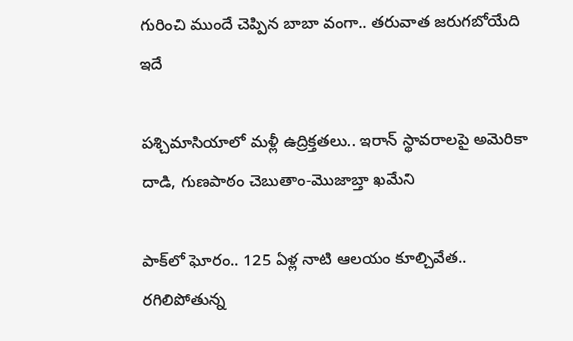గురించి ముందే చెప్పిన బాబా వంగా.. తరువాత జరుగబోయేది ఇదే

పశ్చిమాసియాలో మళ్లీ ఉద్రిక్తతలు.. ఇరాన్ స్థావరాలపై అమెరికా దాడి, గుణపాఠం చెబుతాం-మొజాబ్తా ఖమేని

పాక్‌లో ఘోరం.. 125 ఏళ్ల నాటి ఆలయం కూల్చివేత.. రగిలిపోతున్న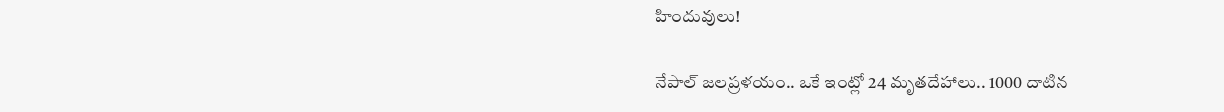హిందువులు!

నేపాల్ జలప్రళయం.. ఒకే ఇంట్లో 24 మృతదేహాలు.. 1000 దాటిన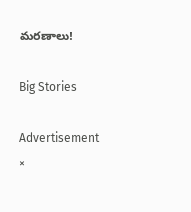మరణాలు!

Big Stories

Advertisement
×